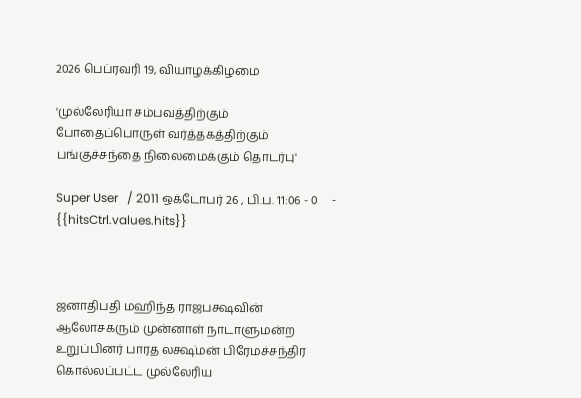2026 பெப்ரவரி 19, வியாழக்கிழமை

'முல்லேரியா சம்பவத்திற்கும் போதைப்பொருள் வர்த்தகத்திற்கும் பங்குச்சந்தை நிலைமைக்கும் தொடர்பு'

Super User   / 2011 ஒக்டோபர் 26 , பி.ப. 11:06 - 0     - {{hitsCtrl.values.hits}}



ஜனாதிபதி மஹிந்த ராஜபக்ஷவின் ஆலோசகரும் முன்னாள் நாடாளுமன்ற உறுப்பினர் பாரத லக்ஷ்மன் பிரேமச்சந்திர கொல்லப்பட்ட முல்லேரிய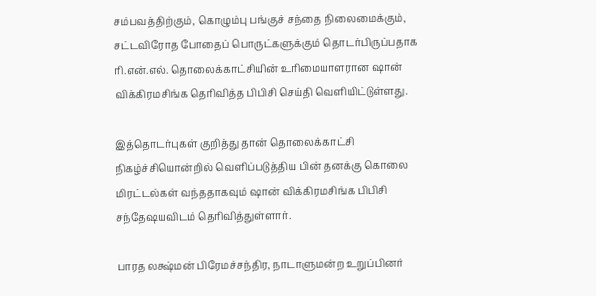சம்பவத்திற்கும், கொழும்பு பங்குச் சந்தை நிலைமைக்கும், சட்டவிரோத போதைப் பொருட்களுக்கும் தொடர்பிருப்பதாக ரி.என்.எல். தொலைக்காட்சியின் உரிமையாளரான ஷான் விக்கிரமசிங்க தெரிவித்த பிபிசி செய்தி வெளியிட்டுள்ளது.

இத்தொடர்புகள் குறித்து தான் தொலைக்காட்சி நிகழ்ச்சியொன்றில் வெளிப்படுத்திய பின் தனக்கு கொலை மிரட்டல்கள் வந்ததாகவும் ஷான் விக்கிரமசிங்க பிபிசி சந்தேஷயவிடம் தெரிவித்துள்ளார்.

பாரத லக்ஷ்மன் பிரேமச்சந்திர, நாடாளுமன்ற உறுப்பினர்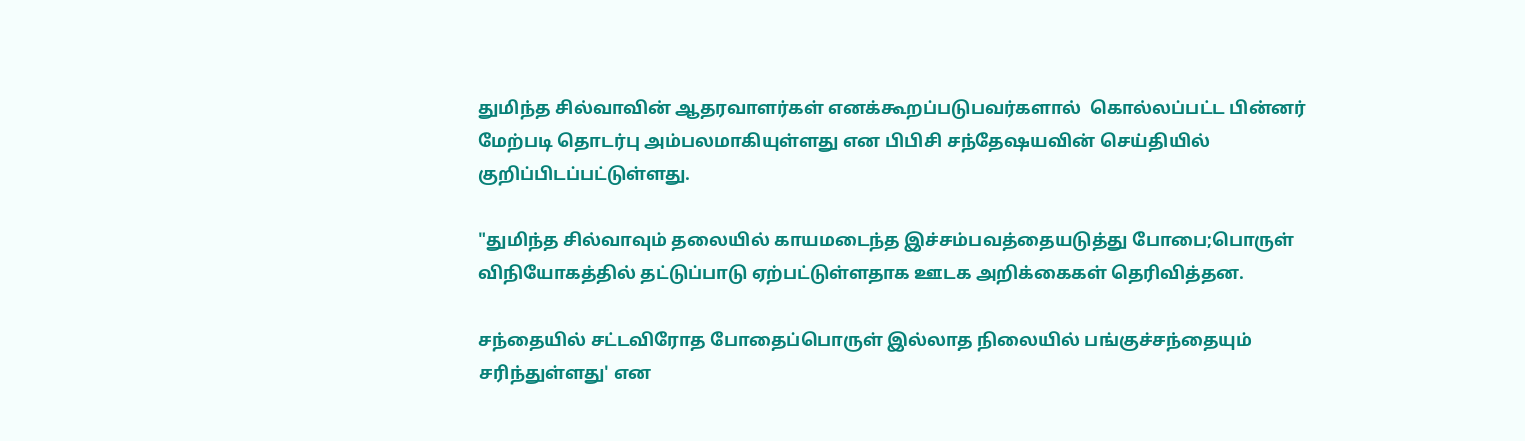துமிந்த சில்வாவின் ஆதரவாளர்கள் எனக்கூறப்படுபவர்களால்  கொல்லப்பட்ட பின்னர் மேற்படி தொடர்பு அம்பலமாகியுள்ளது என பிபிசி சந்தேஷயவின் செய்தியில் குறிப்பிடப்பட்டுள்ளது.

"துமிந்த சில்வாவும் தலையில் காயமடைந்த இச்சம்பவத்தையடுத்து போபை;பொருள் விநியோகத்தில் தட்டுப்பாடு ஏற்பட்டுள்ளதாக ஊடக அறிக்கைகள் தெரிவித்தன.

சந்தையில் சட்டவிரோத போதைப்பொருள் இல்லாத நிலையில் பங்குச்சந்தையும் சரிந்துள்ளது' என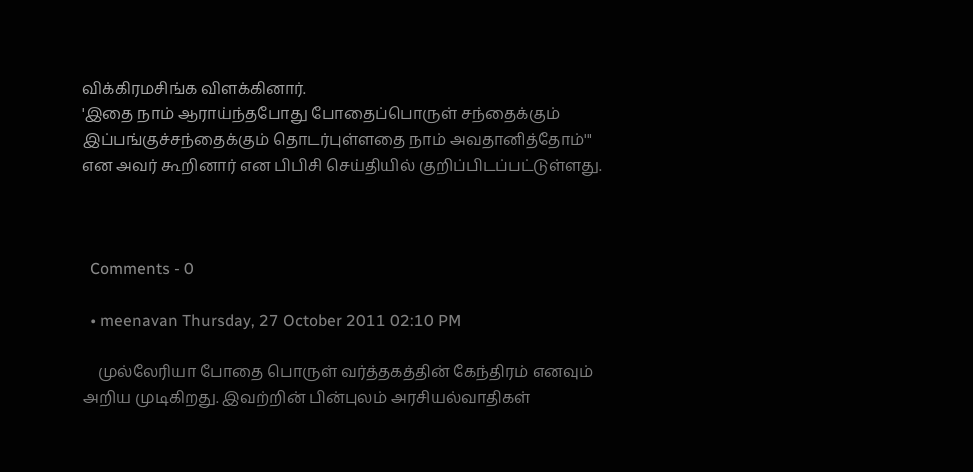விக்கிரமசிங்க விளக்கினார்.
'இதை நாம் ஆராய்ந்தபோது போதைப்பொருள் சந்தைக்கும் இப்பங்குச்சந்தைக்கும் தொடர்புள்ளதை நாம் அவதானித்தோம்'" என அவர் கூறினார் என பிபிசி செய்தியில் குறிப்பிடப்பட்டுள்ளது.



  Comments - 0

  • meenavan Thursday, 27 October 2011 02:10 PM

    முல்லேரியா போதை பொருள் வர்த்தகத்தின் கேந்திரம் எனவும் அறிய முடிகிறது. இவற்றின் பின்புலம் அரசியல்வாதிகள்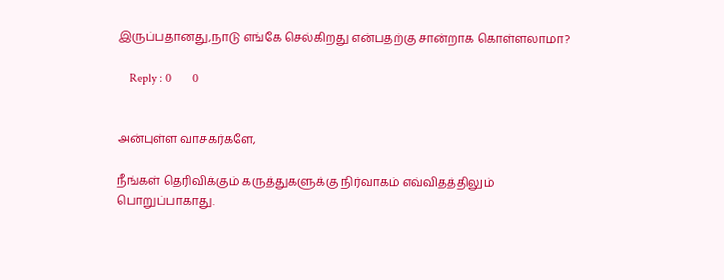இருப்பதானது,நாடு எங்கே செல்கிறது என்பதற்கு சான்றாக கொள்ளலாமா?

    Reply : 0       0


அன்புள்ள வாசகர்களே,

நீங்கள் தெரிவிக்கும் கருத்துகளுக்கு நிர்வாகம் எவ்விதத்திலும் பொறுப்பாகாது.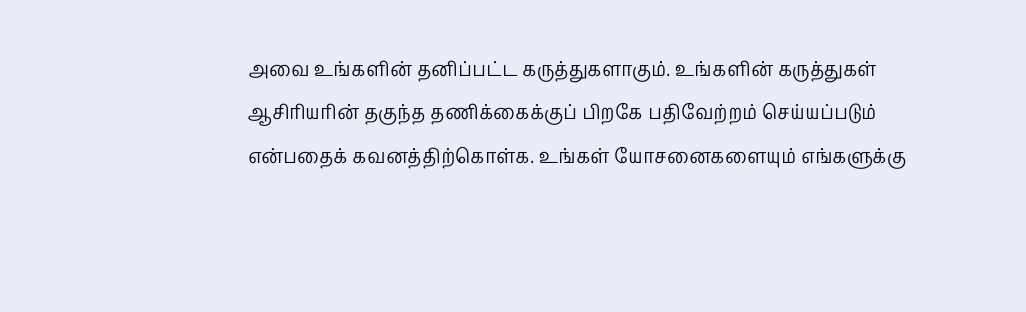அவை உங்களின் தனிப்பட்ட கருத்துகளாகும். உங்களின் கருத்துகள் ஆசிரியரின் தகுந்த தணிக்கைக்குப் பிறகே பதிவேற்றம் செய்யப்படும் என்பதைக் கவனத்திற்கொள்க. உங்கள் யோசனைகளையும் எங்களுக்கு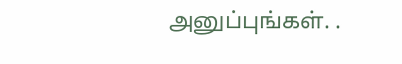அனுப்புங்கள். .